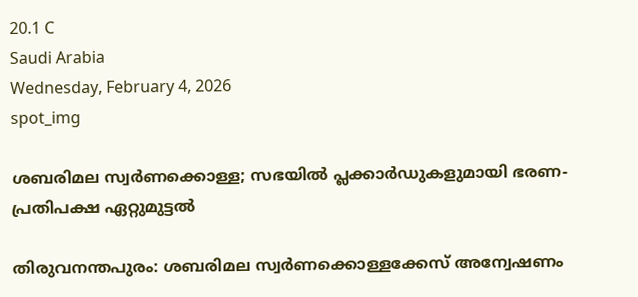20.1 C
Saudi Arabia
Wednesday, February 4, 2026
spot_img

ശബരിമല സ്വര്‍ണക്കൊള്ള; സഭയിൽ പ്ലക്കാർഡുകളുമായി ഭരണ-പ്രതിപക്ഷ ഏറ്റുമുട്ടൽ

തിരുവനന്തപുരം: ശബരിമല സ്വര്‍ണക്കൊള്ളക്കേസ് അന്വേഷണം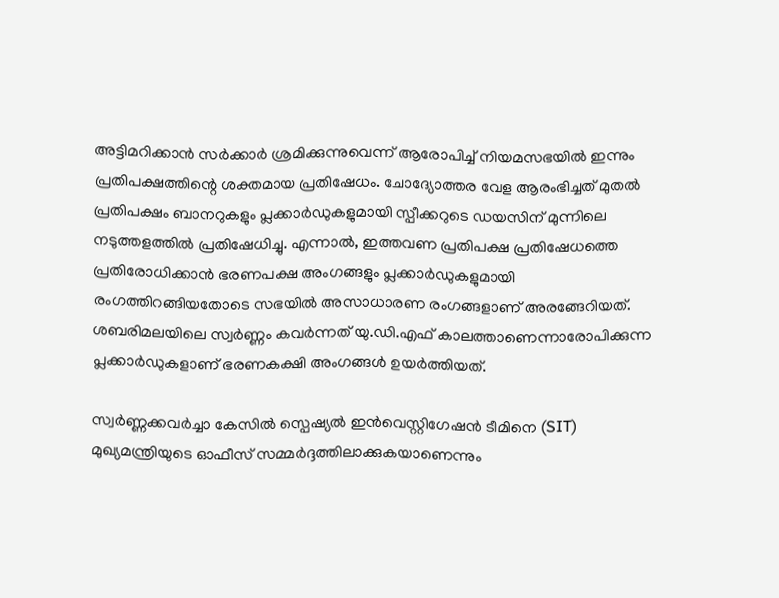അട്ടിമറിക്കാൻ സർക്കാർ ശ്രമിക്കുന്നുവെന്ന് ആരോപിച്ച് നിയമസഭയിൽ ഇന്നും പ്രതിപക്ഷത്തിന്റെ ശക്തമായ പ്രതിഷേധം. ചോദ്യോത്തര വേള ആരംഭിച്ചത് മുതൽ പ്രതിപക്ഷം ബാനറുകളും പ്ലക്കാർഡുകളുമായി സ്പീക്കറുടെ ഡയസിന് മുന്നിലെ നടുത്തളത്തിൽ പ്രതിഷേധിച്ചു. എന്നാൽ, ഇത്തവണ പ്രതിപക്ഷ പ്രതിഷേധത്തെ പ്രതിരോധിക്കാൻ ഭരണപക്ഷ അംഗങ്ങളും പ്ലക്കാർഡുകളുമായി രംഗത്തിറങ്ങിയതോടെ സഭയിൽ അസാധാരണ രംഗങ്ങളാണ് അരങ്ങേറിയത്. ശബരിമലയിലെ സ്വർണ്ണം കവർന്നത് യു.ഡി.എഫ് കാലത്താണെന്നാരോപിക്കുന്ന പ്ലക്കാർഡുകളാണ് ഭരണകക്ഷി അംഗങ്ങൾ ഉയർത്തിയത്.

സ്വർണ്ണക്കവർച്ചാ കേസിൽ സ്പെഷ്യൽ ഇൻവെസ്റ്റിഗേഷൻ ടീമിനെ (SIT) മുഖ്യമന്ത്രിയുടെ ഓഫീസ് സമ്മർദ്ദത്തിലാക്കുകയാണെന്നും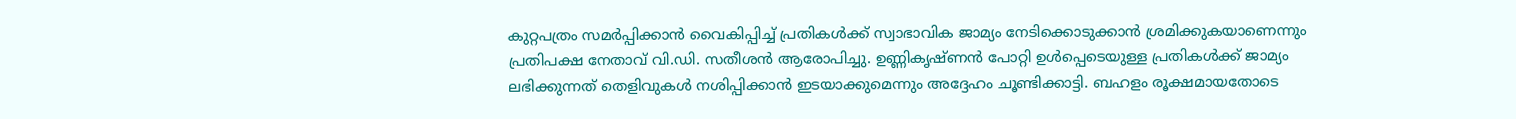കുറ്റപത്രം സമർപ്പിക്കാൻ വൈകിപ്പിച്ച് പ്രതികൾക്ക് സ്വാഭാവിക ജാമ്യം നേടിക്കൊടുക്കാൻ ശ്രമിക്കുകയാണെന്നും പ്രതിപക്ഷ നേതാവ് വി.ഡി. സതീശൻ ആരോപിച്ചു. ഉണ്ണികൃഷ്ണൻ പോറ്റി ഉൾപ്പെടെയുള്ള പ്രതികൾക്ക് ജാമ്യം ലഭിക്കുന്നത് തെളിവുകൾ നശിപ്പിക്കാൻ ഇടയാക്കുമെന്നും അദ്ദേഹം ചൂണ്ടിക്കാട്ടി. ബഹളം രൂക്ഷമായതോടെ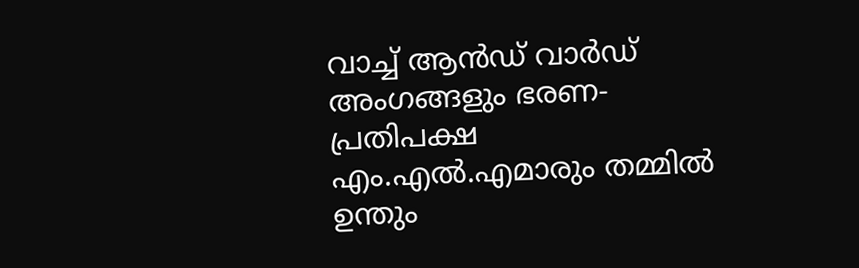വാച്ച് ആൻഡ് വാർഡ് അംഗങ്ങളും ഭരണ-പ്രതിപക്ഷ എം.എൽ.എമാരും തമ്മിൽ ഉന്തും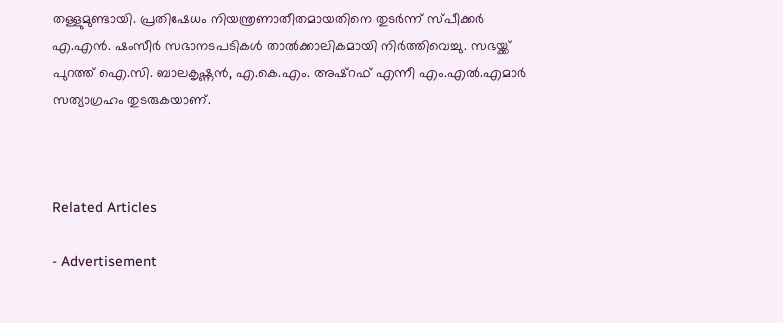തള്ളുമുണ്ടായി. പ്രതിഷേധം നിയന്ത്രണാതീതമായതിനെ തുടർന്ന് സ്പീക്കർ എ.എൻ. ഷംസീർ സഭാനടപടികൾ താൽക്കാലികമായി നിർത്തിവെച്ചു. സഭയ്ക്ക് പുറത്ത് ഐ.സി. ബാലകൃഷ്ണൻ, എ.കെ.എം. അഷ്റഫ് എന്നീ എം.എൽ.എമാർ സത്യാഗ്രഹം തുടരുകയാണ്.



Related Articles

- Advertisement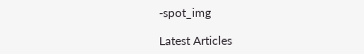-spot_img

Latest Articles